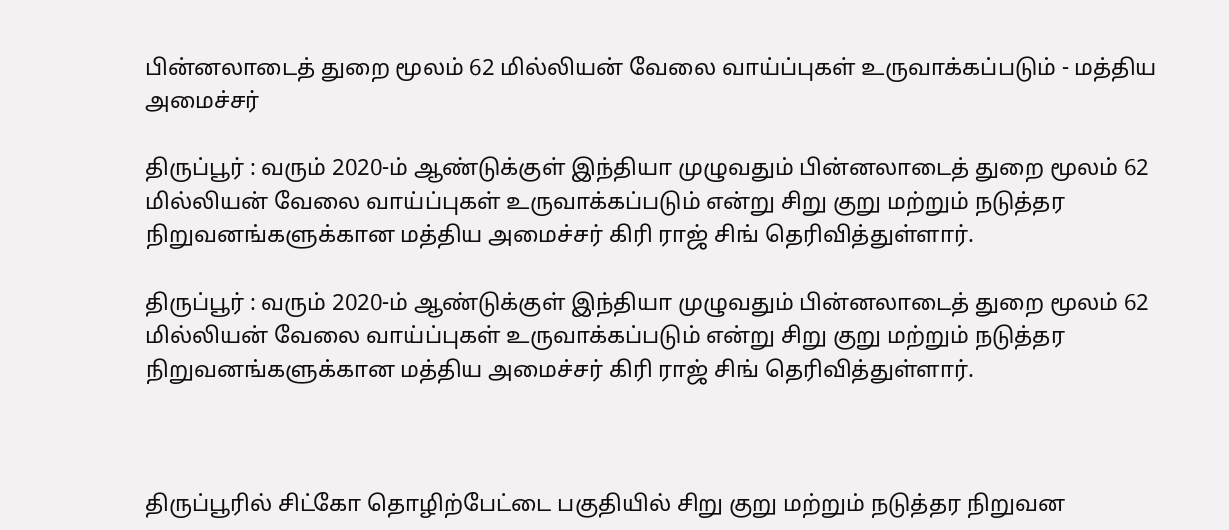பின்னலாடைத் துறை மூலம் 62 மில்லியன் வேலை வாய்ப்புகள் உருவாக்கப்படும் - மத்திய அமைச்சர்

திருப்பூர் : வரும் 2020-ம் ஆண்டுக்குள் இந்தியா முழுவதும் பின்னலாடைத் துறை மூலம் 62 மில்லியன் வேலை வாய்ப்புகள் உருவாக்கப்படும் என்று சிறு குறு மற்றும் நடுத்தர நிறுவனங்களுக்கான மத்திய அமைச்சர் கிரி ராஜ் சிங் தெரிவித்துள்ளார்.

திருப்பூர் : வரும் 2020-ம் ஆண்டுக்குள் இந்தியா முழுவதும் பின்னலாடைத் துறை மூலம் 62 மில்லியன் வேலை வாய்ப்புகள் உருவாக்கப்படும் என்று சிறு குறு மற்றும் நடுத்தர நிறுவனங்களுக்கான மத்திய அமைச்சர் கிரி ராஜ் சிங் தெரிவித்துள்ளார்.



திருப்பூரில் சிட்கோ தொழிற்பேட்டை பகுதியில் சிறு குறு மற்றும் நடுத்தர நிறுவன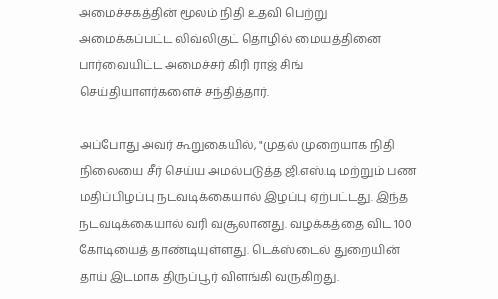அமைச்சகத்தின் மூலம் நிதி உதவி பெற்று அமைக்கப்பட்ட லிவ்லிகுட் தொழில் மையத்தினை பார்வையிட்ட அமைச்சர் கிரி ராஜ் சிங் செய்தியாளர்களைச் சந்தித்தார்.

அப்போது அவர் கூறுகையில், "முதல் முறையாக நிதி நிலையை சீர் செய்ய அமல்படுத்த ஜி.எஸ்.டி மற்றும் பண மதிப்பிழப்பு நடவடிக்கையால் இழப்பு ஏற்பட்டது. இந்த நடவடிக்கையால் வரி வசூலானது. வழக்கத்தை விட 100 கோடியைத் தாண்டியுள்ளது. டெக்ஸ்டைல் துறையின் தாய் இடமாக திருப்பூர் விளங்கி வருகிறது.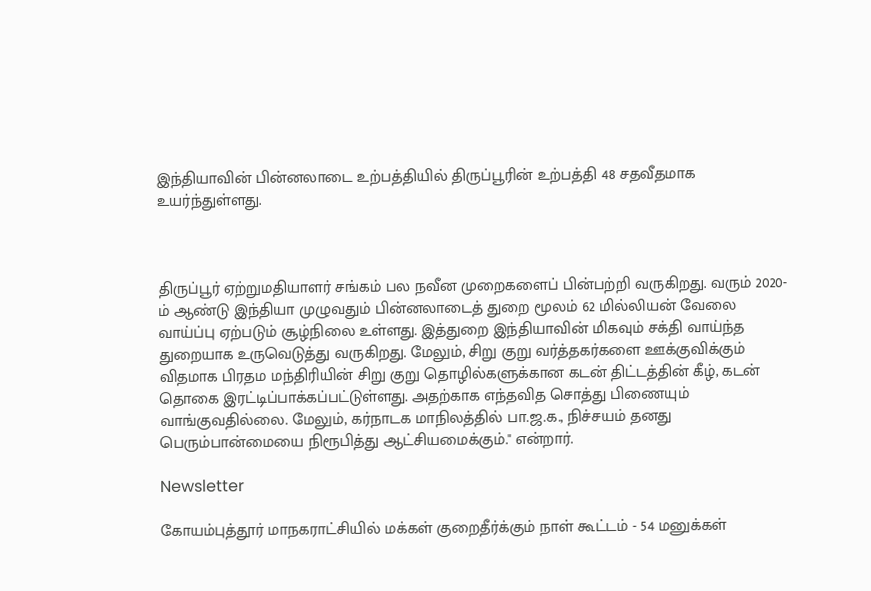இந்தியாவின் பின்னலாடை உற்பத்தியில் திருப்பூரின் உற்பத்தி 48 சதவீதமாக உயர்ந்துள்ளது.



திருப்பூர் ஏற்றுமதியாளர் சங்கம் பல நவீன முறைகளைப் பின்பற்றி வருகிறது. வரும் 2020-ம் ஆண்டு இந்தியா முழுவதும் பின்னலாடைத் துறை மூலம் 62 மில்லியன் வேலை வாய்ப்பு ஏற்படும் சூழ்நிலை உள்ளது. இத்துறை இந்தியாவின் மிகவும் சக்தி வாய்ந்த துறையாக உருவெடுத்து வருகிறது. மேலும், சிறு குறு வர்த்தகர்களை ஊக்குவிக்கும் விதமாக பிரதம மந்திரியின் சிறு குறு தொழில்களுக்கான கடன் திட்டத்தின் கீழ், கடன் தொகை இரட்டிப்பாக்கப்பட்டுள்ளது. அதற்காக எந்தவித சொத்து பிணையும் வாங்குவதில்லை. மேலும், கர்நாடக மாநிலத்தில் பா.ஜ.க., நிச்சயம் தனது பெரும்பான்மையை நிரூபித்து ஆட்சியமைக்கும்." என்றார்.

Newsletter

கோயம்புத்தூர் மாநகராட்சியில் மக்கள் குறைதீர்க்கும் நாள் கூட்டம் - 54 மனுக்கள்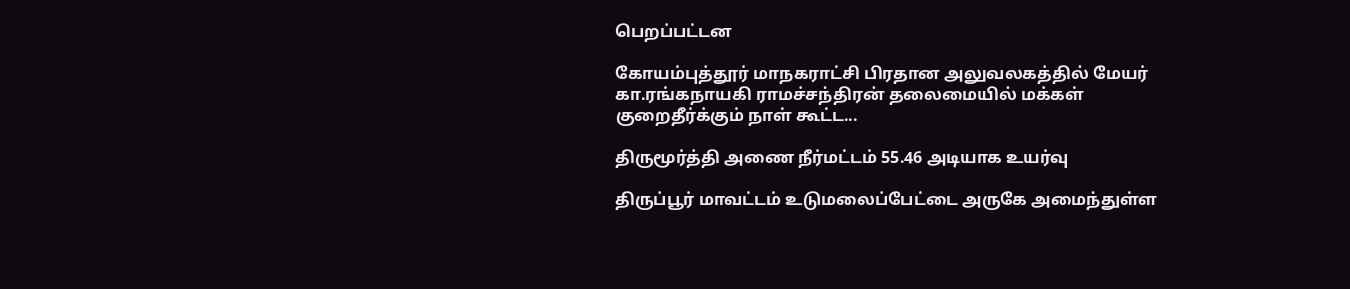பெறப்பட்டன

கோயம்புத்தூர் மாநகராட்சி பிரதான அலுவலகத்தில் மேயர் கா.ரங்கநாயகி ராமச்சந்திரன் தலைமையில் மக்கள் குறைதீர்க்கும் நாள் கூட்ட...

திருமூர்த்தி அணை நீர்மட்டம் 55.46 அடியாக உயர்வு

திருப்பூர் மாவட்டம் உடுமலைப்பேட்டை அருகே அமைந்துள்ள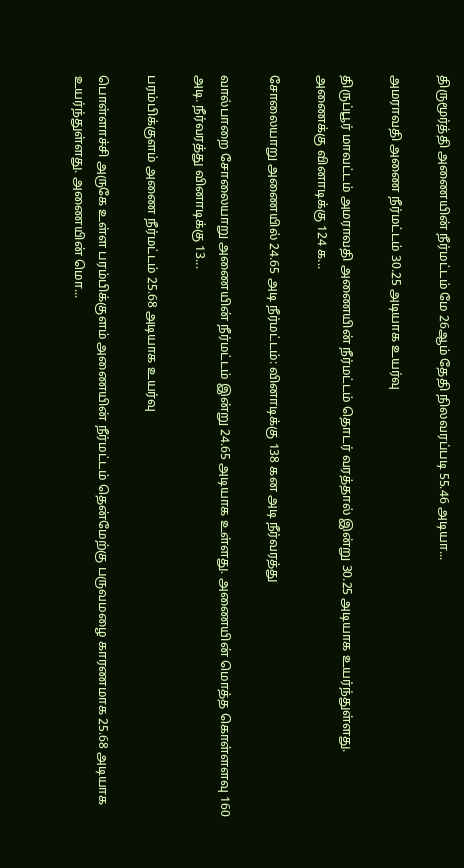திருமூர்த்தி அணையின் நீர்மட்டம் மே 26ஆம் தேதி நிலவரப்படி 55.46 அடியா...

அமராவதி அணை நீர்மட்டம் 30.25 அடியாக உயர்வு

திருப்பூர் மாவட்டம் அமராவதி அணையின் நீர்மட்டம் தொடர் வரத்தால் இன்று 30.25 அடியாக உயர்ந்துள்ளது. அணைக்கு வினாடிக்கு 124 க...

சோலையாறு அணையில் 24.65 அடி நீர்மட்டம்: வினாடிக்கு 138 கன அடி நீர்வரத்து

வால்பாறை சோலையாறு அணையின் நீர்மட்டம் இன்று 24.65 அடியாக உள்ளது. அணையின் மொத்த கொள்ளளவு 160 அடி. நீர்வரத்து வினாடிக்கு 13...

பரம்பிக்குளம் அணை நீர்மட்டம் 25.68 அடியாக உயர்வு

பொள்ளாச்சி அருகே உள்ள பரம்பிக்குளம் அணையின் நீர்மட்டம் தென்மேற்கு பருவமழை காரணமாக 25.68 அடியாக உயர்ந்துள்ளது. அணையின் மொ...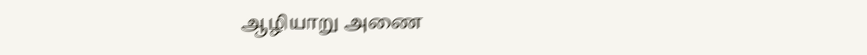ஆழியாறு அணை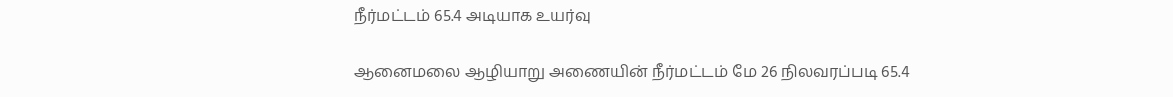நீர்மட்டம் 65.4 அடியாக உயர்வு

ஆனைமலை ஆழியாறு அணையின் நீர்மட்டம் மே 26 நிலவரப்படி 65.4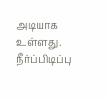அடியாக உள்ளது. நீர்ப்பிடிப்பு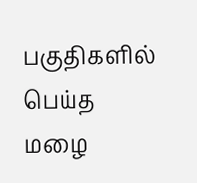பகுதிகளில் பெய்த மழை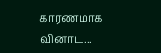காரணமாக வினாட...